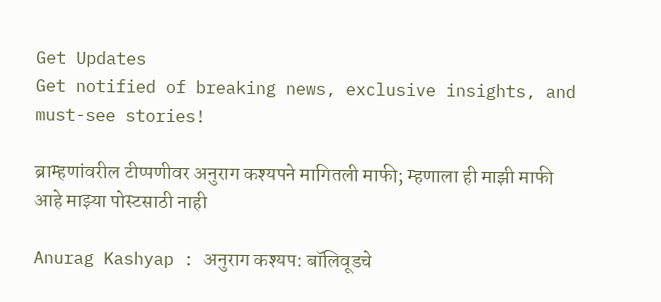Get Updates
Get notified of breaking news, exclusive insights, and must-see stories!

ब्राम्हणांवरील टीप्पणीवर अनुराग कश्यपने मागितली माफी; म्हणाला ही माझी माफी आहे माझ्या पोस्टसाठी नाही

Anurag Kashyap : अनुराग कश्यप: बॉलिवूडचे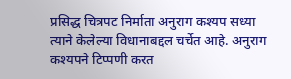प्रसिद्ध चित्रपट निर्माता अनुराग कश्यप सध्या त्याने केलेल्या विधानाबद्दल चर्चेत आहे. अनुराग कश्यपने टिप्पणी करत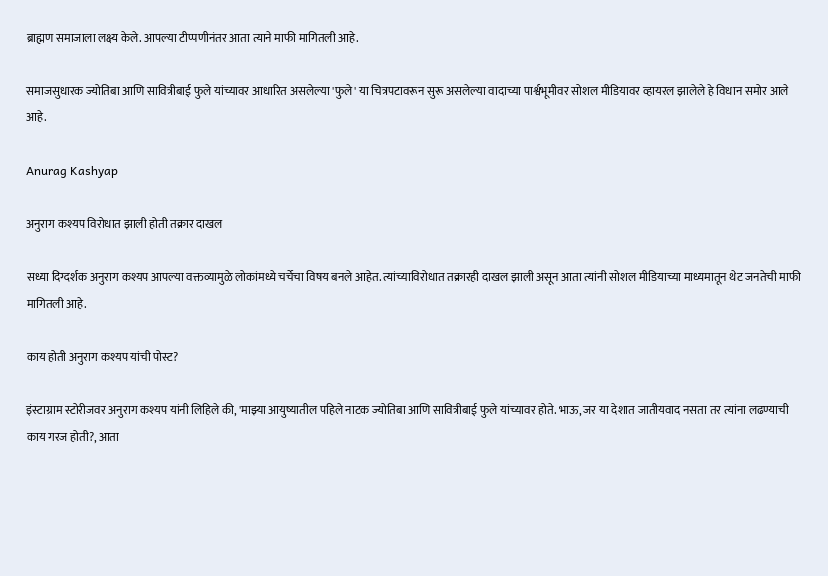ब्राह्मण समाजाला लक्ष्य केले. आपल्या टीप्पणीनंतर आता त्याने माफी मागितली आहे.

समाजसुधारक ज्योतिबा आणि सावित्रीबाई फुले यांच्यावर आधारित असलेल्या 'फुले' या चित्रपटावरून सुरू असलेल्या वादाच्या पार्श्वभूमीवर सोशल मीडियावर व्हायरल झालेले हे विधान समोर आले आहे.

Anurag Kashyap

अनुराग कश्यप विरोधात झाली होती तक्रार दाखल

सध्या दिग्दर्शक अनुराग कश्यप आपल्या वक्तव्यामुळे लोकांमध्ये चर्चेचा विषय बनले आहेत. त्यांच्याविरोधात तक्रारही दाखल झाली असून आता त्यांनी सोशल मीडियाच्या माध्यमातून थेट जनतेची माफी मागितली आहे.

काय होती अनुराग कश्यप यांची पोस्ट?

इंस्टाग्राम स्टोरीजवर अनुराग कश्यप यांनी लिहिले की, 'माझ्या आयुष्यातील पहिले नाटक ज्योतिबा आणि सावित्रीबाई फुले यांच्यावर होते. भाऊ, जर या देशात जातीयवाद नसता तर त्यांना लढण्याची काय गरज होती?, आता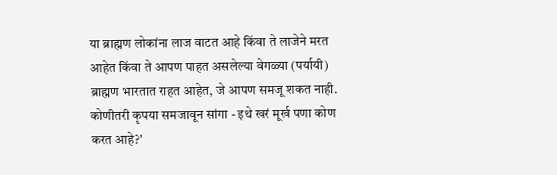या ब्राह्मण लोकांना लाज वाटत आहे किंवा ते लाजेने मरत आहेत किंवा ते आपण पाहत असलेल्या वेगळ्या (पर्यायी) ब्राह्मण भारतात राहत आहेत, जे आपण समजू शकत नाही. कोणीतरी कृपया समजावून सांगा - इथे खरं मूर्ख पणा कोण करत आहे?'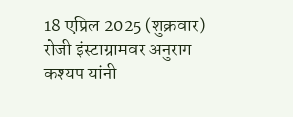18 एप्रिल 2025 (शुक्रवार) रोजी इंस्टाग्रामवर अनुराग कश्यप यांनी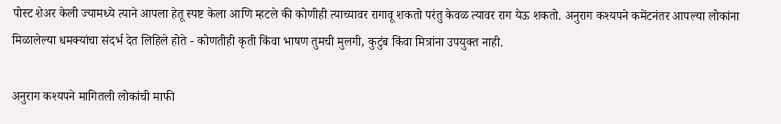पोस्ट शेअर केली ज्यामध्ये त्याने आपला हेतू स्पष्ट केला आणि म्हटले की कोणीही त्याच्यावर रागावू शकतो परंतु केवळ त्यावर राग येऊ शकतो. अनुराग कश्यपने कमेंटनंतर आपल्या लोकांना मिळालेल्या धमक्यांचा संदर्भ देत लिहिले होते - कोणतीही कृती किंवा भाषण तुमची मुलगी, कुटुंब किंवा मित्रांना उपयुक्त नाही.

अनुराग कश्यपने मागितली लोकांची माफी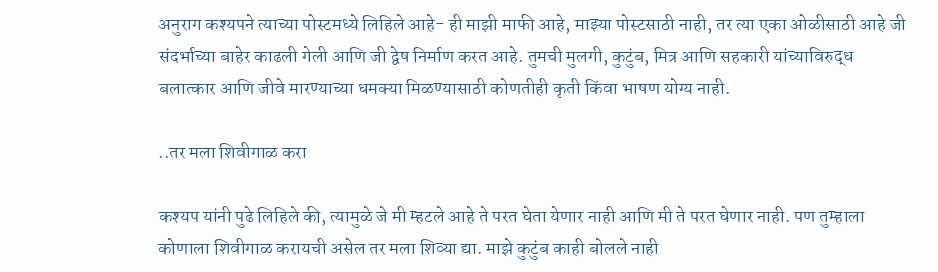अनुराग कश्यपने त्याच्या पोस्टमध्ये लिहिले आहे- ही माझी माफी आहे, माझ्या पोस्टसाठी नाही, तर त्या एका ओळीसाठी आहे जी संदर्भाच्या बाहेर काढली गेली आणि जी द्वेष निर्माण करत आहे. तुमची मुलगी, कुटुंब, मित्र आणि सहकारी यांच्याविरुद्ध बलात्कार आणि जीवे मारण्याच्या धमक्या मिळण्यासाठी कोणतीही कृती किंवा भाषण योग्य नाही.

..तर मला शिवीगाळ करा

कश्यप यांनी पुढे लिहिले की, त्यामुळे जे मी म्हटले आहे ते परत घेता येणार नाही आणि मी ते परत घेणार नाही. पण तुम्हाला कोणाला शिवीगाळ करायची असेल तर मला शिव्या द्या. माझे कुटुंब काही बोलले नाही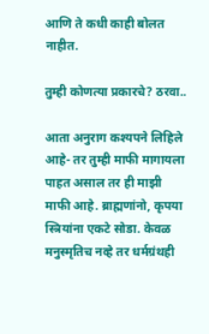आणि ते कधी काही बोलत नाहीत.

तुम्ही कोणत्या प्रकारचे? ठरवा..

आता अनुराग कश्यपने लिहिले आहे- तर तुम्ही माफी मागायला पाहत असाल तर ही माझी माफी आहे. ब्राह्मणांनो, कृपया स्त्रियांना एकटे सोडा. केवळ मनुस्मृतिच नव्हे तर धर्मग्रंथही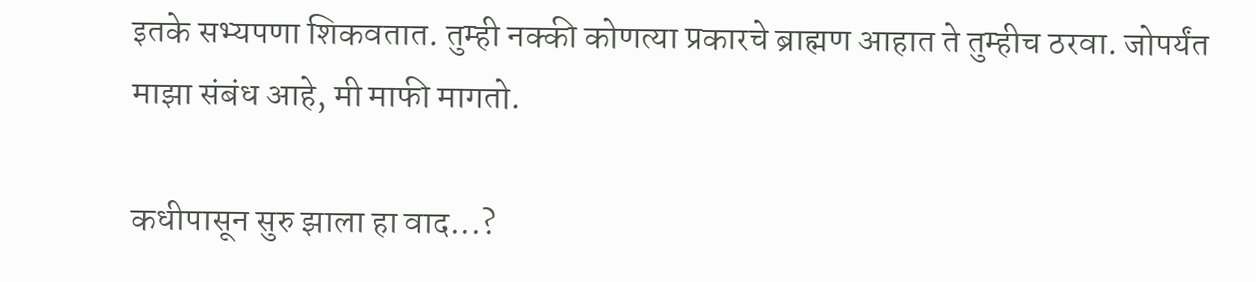इतके सभ्यपणा शिकवतात. तुम्ही नक्की कोणत्या प्रकारचे ब्राह्मण आहात ते तुम्हीच ठरवा. जोपर्यंत माझा संबंध आहे, मी माफी मागतो.

कधीपासून सुरु झाला हा वाद...?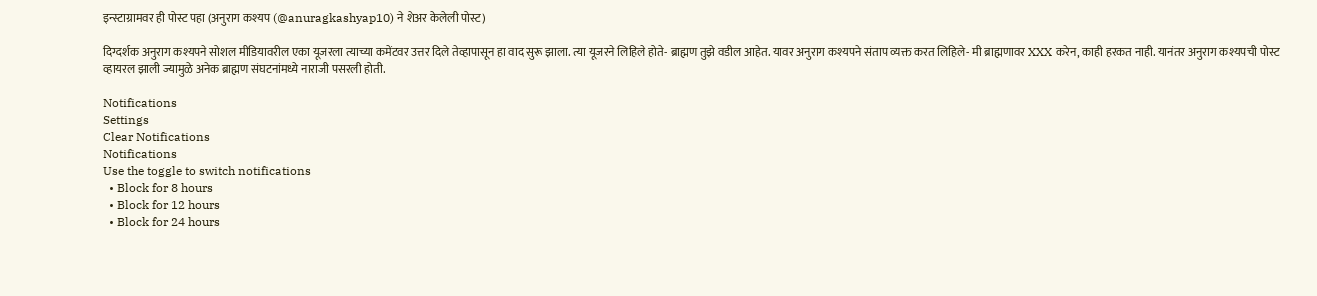इन्स्टाग्रामवर ही पोस्ट पहा (अनुराग कश्यप (@anuragkashyap10) ने शेअर केलेली पोस्ट)

दिग्दर्शक अनुराग कश्यपने सोशल मीडियावरील एका यूजरला त्याच्या कमेंटवर उत्तर दिले तेव्हापासून हा वाद सुरू झाला. त्या यूजरने लिहिले होते- ब्राह्मण तुझे वडील आहेत. यावर अनुराग कश्यपने संताप व्यक्त करत लिहिले- मी ब्राह्मणावर XXX करेन, काही हरकत नाही. यानंतर अनुराग कश्यपची पोस्ट व्हायरल झाली ज्यामुळे अनेक ब्राह्मण संघटनांमध्ये नाराजी पसरली होती.

Notifications
Settings
Clear Notifications
Notifications
Use the toggle to switch notifications
  • Block for 8 hours
  • Block for 12 hours
  • Block for 24 hours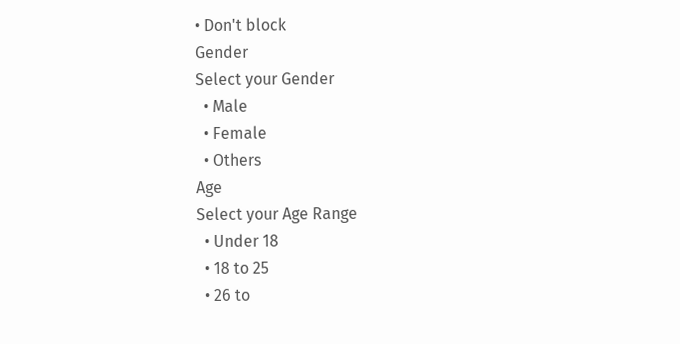• Don't block
Gender
Select your Gender
  • Male
  • Female
  • Others
Age
Select your Age Range
  • Under 18
  • 18 to 25
  • 26 to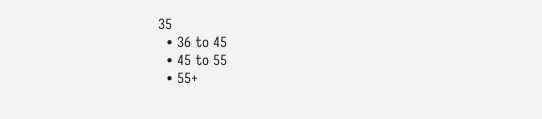35
  • 36 to 45
  • 45 to 55
  • 55+